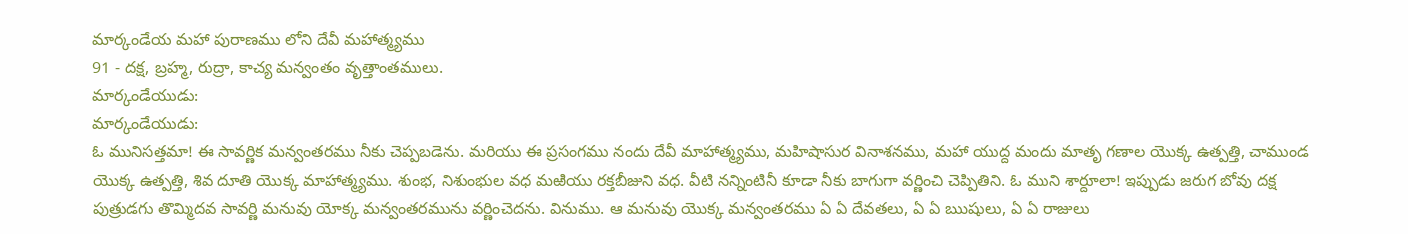మార్కండేయ మహా పురాణము లోని దేవీ మహాత్మ్యము
91 - దక్ష, బ్రహ్మ, రుద్రా, కాచ్య మన్వంతం వృత్తాంతములు.
మార్కండేయుడు:
మార్కండేయుడు:
ఓ మునిసత్తమా! ఈ సావర్ణిక మన్వంతరము నీకు చెప్పబడెను. మరియు ఈ ప్రసంగము నందు దేవీ మాహాత్మ్యము, మహిషాసుర వినాశనము, మహా యుద్ద మందు మాతృ గణాల యొక్క ఉత్పత్తి, చాముండ యొక్క ఉత్పత్తి, శివ దూతి యొక్క మాహాత్మ్యము. శుంభ, నిశుంభుల వధ మఱియు రక్తబీజుని వధ. వీటి నన్నింటినీ కూడా నీకు బాగుగా వర్ణించి చెప్పితిని. ఓ ముని శార్దూలా! ఇప్పుడు జరుగ బోవు దక్ష పుత్రుడగు తొమ్మిదవ సావర్ణి మనువు యోక్క మన్వంతరమును వర్ణించెదను. వినుము. ఆ మనువు యొక్క మన్వంతరము ఏ ఏ దేవతలు, ఏ ఏ ఋషులు, ఏ ఏ రాజులు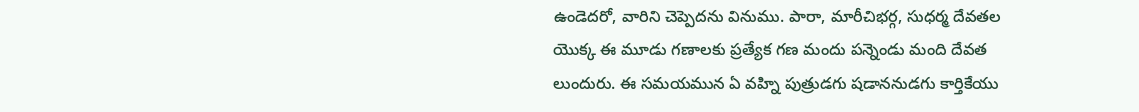ఉండెదరో, వారిని చెప్పెదను వినుము. పారా, మారీచిభర్గ, సుధర్మ దేవతల యొక్క ఈ మూడు గణాలకు ప్రత్యేక గణ మందు పన్నెండు మంది దేవత లుందురు. ఈ సమయమున ఏ వహ్ని పుత్రుడగు షడాననుడగు కార్తికేయు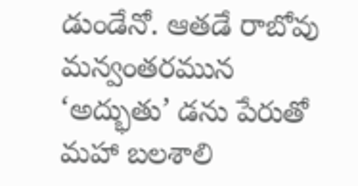డుండేనో. ఆతడే రాబోవు మన్వంతరమున ‘అద్భుతు’ డను పేరుతో మహా బలశాలి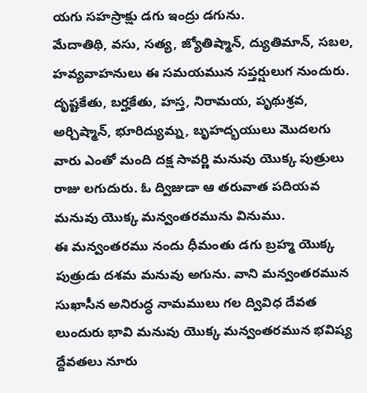యగు సహస్రాక్షు డగు ఇంద్రు డగును.
మేదాతిథి, వసు, సత్య, జ్యోతిష్మాన్, ద్యుతిమాన్, సబల, హవ్యవాహనులు ఈ సమయమున సప్తర్షులుగ నుందురు. దృష్టకేతు, బర్హకేతు, హస్త, నిరామయ, పృథుశ్రవ, అర్చిష్మాన్, భూరిద్యుమ్న, బృహద్భయులు మొదలగు వారు ఎంతో మంది దక్ష సావర్ణి మనువు యొక్క పుత్రులు రాజు లగుదురు. ఓ ద్విజుడా ఆ తరువాత పదియవ మనువు యొక్క మన్వంతరమును వినుము.
ఈ మన్వంతరము నందు ధీమంతు డగు బ్రహ్మ యొక్క పుత్రుడు దశమ మనువు అగును. వాని మన్వంతరమున సుఖాసీన అనిరుద్ధ నామములు గల ద్వివిధ దేవత లుందురు భావి మనువు యొక్క మన్వంతరమున భవిష్య ద్దేవతలు నూరు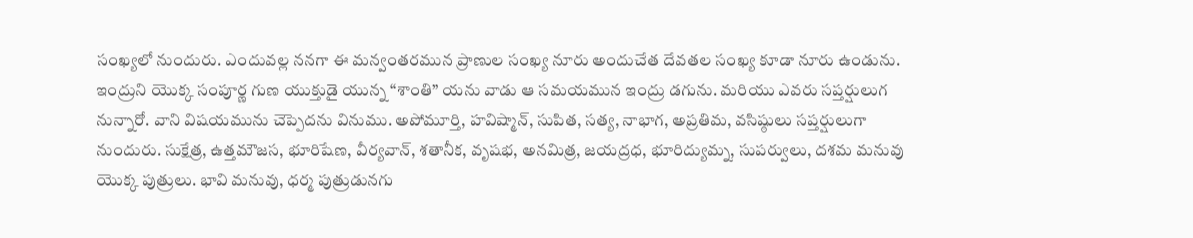సంఖ్యలో నుందురు. ఎందువల్ల ననగా ఈ మన్వంతరమున ప్రాణుల సంఖ్య నూరు అందుచేత దేవతల సంఖ్య కూడా నూరు ఉండును. ఇంద్రుని యొక్క సంపూర్ణ గుణ యుక్తుడై యున్న “శాంతి” యను వాడు ఆ సమయమున ఇంద్రు డగును. మరియు ఎవరు సప్తర్షులుగ నున్నారో. వాని విషయమును చెప్పెదను వినుము. అపోమూర్తి, హవిష్మాన్, సుపిత, సత్య, నాభాగ, అప్రతిమ, వసిష్ఠులు సప్తర్షులుగా నుందురు. సుక్షేత్ర, ఉత్తమౌజస, భూరిషేణ, వీర్యవాన్, శతానీక, వృషభ, అనమిత్ర, జయద్రధ, భూరిద్యుమ్న, సుపర్వులు, దశమ మనువు యొక్క పుత్రులు. భావి మనువు, ధర్మ పుత్రుడునగు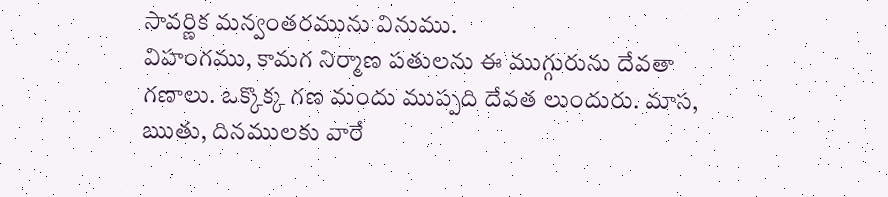సావర్ణిక మన్వంతరమును వినుము.
విహంగము, కామగ నిర్మాణ పతులను ఈ ముగ్గురును దేవతా గణాలు. ఒక్కొక్క గణ మందు ముప్పది దేవత లుందురు. మాస, ఋతు, దినములకు వారే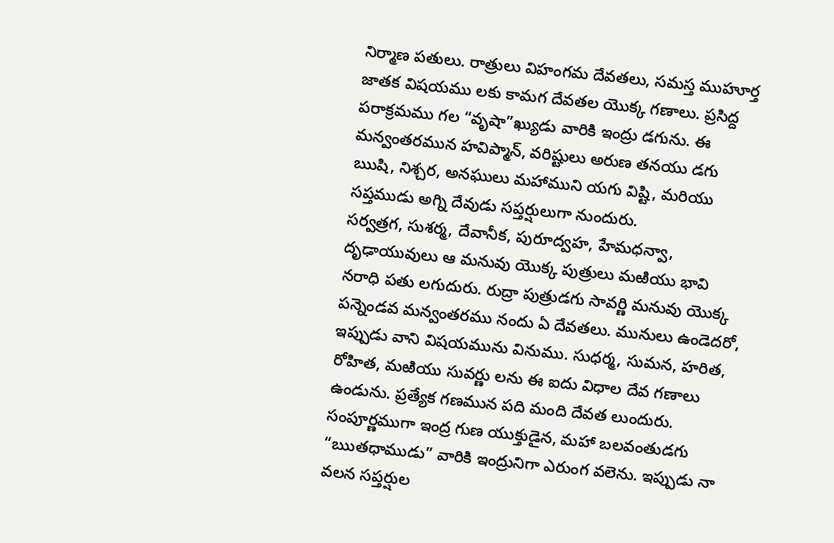నిర్మాణ పతులు. రాత్రులు విహంగమ దేవతలు, సమస్త ముహూర్త జాతక విషయము లకు కామగ దేవతల యొక్క గణాలు. ప్రసిద్ద పరాక్రమము గల “వృషా”ఖ్యుడు వారికి ఇంద్రు డగును. ఈ మన్వంతరమున హవిప్మాన్, వరిష్టులు అరుణ తనయు డగు ఋషి, నిశ్చర, అనఘులు మహాముని యగు విష్టి, మరియు సప్తముడు అగ్ని దేవుడు సప్తర్షులుగా నుందురు.
సర్వత్రగ, సుశర్మ, దేవానీక, పురూద్వహ, హేమధన్వా, దృఢాయువులు ఆ మనువు యొక్క పుత్రులు మఱియు భావి నరాధి పతు లగుదురు. రుద్రా పుత్రుడగు సావర్ణి మనువు యొక్క పన్నెండవ మన్వంతరము నందు ఏ దేవతలు. మునులు ఉండెదరో, ఇప్పుడు వాని విషయమును వినుము. సుధర్మ, సుమన, హరిత, రోహిత, మఱియు సువర్ణు లను ఈ ఐదు విధాల దేవ గణాలు ఉండును. ప్రత్యేక గణమున పది మంది దేవత లుందురు. సంపూర్ణముగా ఇంద్ర గుణ యుక్తుడైన, మహా బలవంతుడగు “ఋతధాముడు” వారికి ఇంద్రునిగా ఎరుంగ వలెను. ఇప్పుడు నా వలన సప్తర్షుల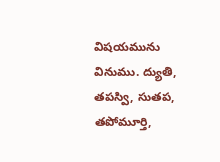విషయమును వినుము. ద్యుతి, తపస్వి, సుతప, తపోమూర్తి,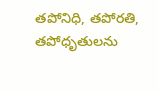తపోనిధి, తపోరతి, తపోధృతులను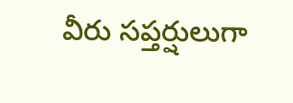వీరు సప్తర్షులుగా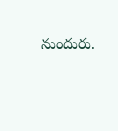నుందురు.